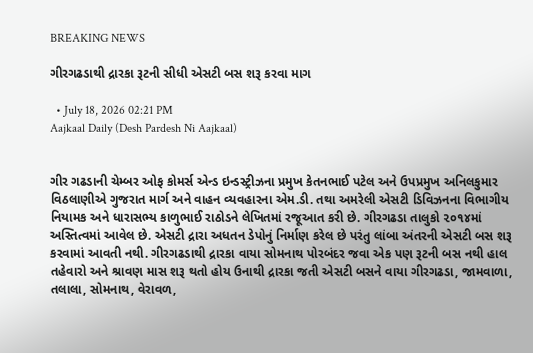BREAKING NEWS

ગીરગઢડાથી દ્રારકા રૂટની સીધી એસટી બસ શરૂ કરવા માગ

  • July 18, 2026 02:21 PM
Aajkaal Daily (Desh Pardesh Ni Aajkaal)


ગીર ગઢડાની ચેમ્બર ઓફ કોમર્સ એન્ડ ઇન્ડસ્ટ્રીઝના પ્રમુખ કેતનભાઈ પટેલ અને ઉપપ્રમુખ અનિલકુમાર વિઠલાણીએ ગુજરાત માર્ગ અને વાહન વ્યવહારના એમ.ડી. તથા અમરેલી એસટી ડિવિઝનના વિભાગીય નિયામક અને ધારાસભ્ય કાળુભાઈ રાઠોડને લેખિતમાં રજૂઆત કરી છે. ગીરગઢડા તાલુકો ૨૦૧૪માં અસ્તિત્વમાં આવેલ છે. એસટી દ્રારા અધતન ડેપોનું નિર્માણ કરેલ છે પરંતુ લાંબા અંતરની એસટી બસ શરૂ કરવામાં આવતી નથી. ગીરગઢડાથી દ્રારકા વાયા સોમનાથ પોરબંદર જવા એક પણ રૂટની બસ નથી હાલ તહેવારો અને શ્રાવણ માસ શરૂ થતો હોય ઉનાથી દ્રારકા જતી એસટી બસને વાયા ગીરગઢડા, જામવાળા, તલાલા, સોમનાથ, વેરાવળ,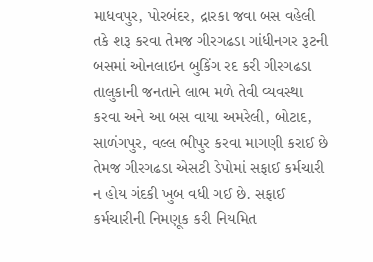માધવપુર, પોરબંદર, દ્રારકા જવા બસ વહેલી તકે શરૂ કરવા તેમજ ગીરગઢડા ગાંધીનગર રૂટની બસમાં ઓનલાઇન બુકિંગ રદ કરી ગીરગઢડા તાલુકાની જનતાને લાભ મળે તેવી વ્યવસ્થા કરવા અને આ બસ વાયા અમરેલી, બોટાદ, સાળંગપુર, વલ્લ ભીપુર કરવા માગણી કરાઈ છે તેમજ ગીરગઢડા એસટી ડેપોમાં સફાઈ કર્મચારી ન હોય ગંદકી ખુબ વધી ગઈ છે. સફાઈ કર્મચારીની નિમણૂક કરી નિયમિત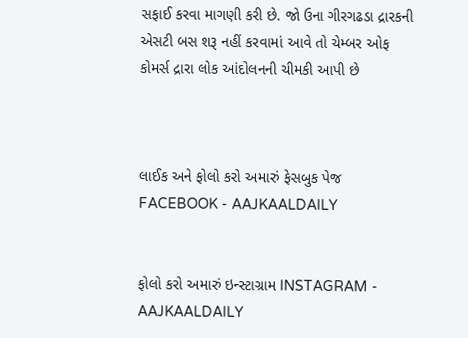સફાઈ કરવા માગણી કરી છે. જો ઉના ગીરગઢડા દ્રારકની એસટી બસ શરૂ નહીં કરવામાં આવે તો ચેમ્બર ઓફ કોમર્સ દ્રારા લોક આંદોલનની ચીમકી આપી છે



લાઈક અને ફોલો કરો અમારું ફેસબુક પેજ FACEBOOK - AAJKAALDAILY


ફોલો કરો અમારું ઇન્સ્ટાગ્રામ INSTAGRAM - AAJKAALDAILY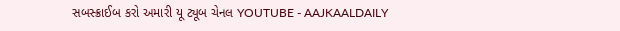સબસ્ક્રાઈબ કરો અમારી યૂ ટ્યૂબ ચેનલ YOUTUBE - AAJKAALDAILY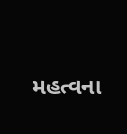મહત્વના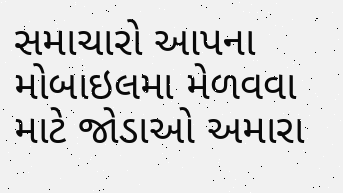સમાચારો આપના મોબાઇલમા મેળવવા માટે જોડાઓ અમારા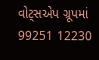વોટ્સએપ ગ્રૂપમાં  99251 12230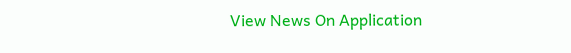View News On Application